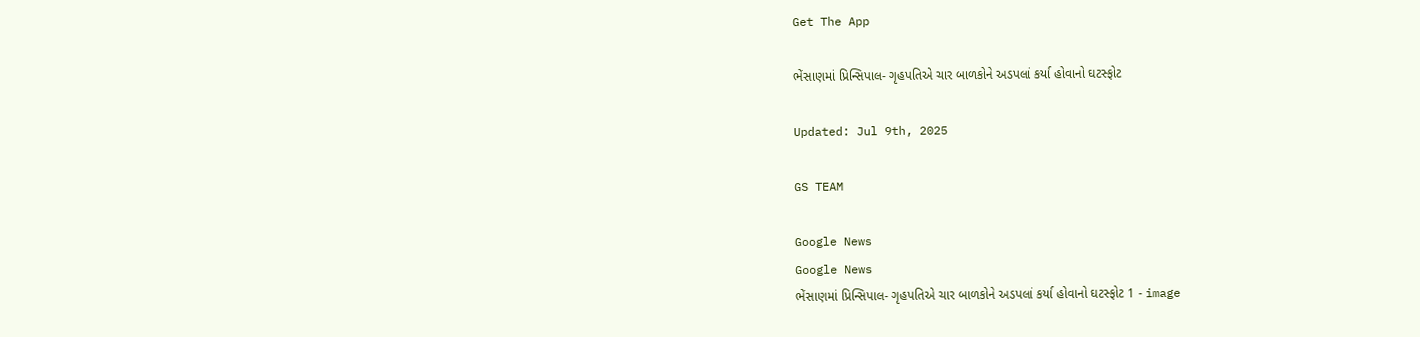Get The App

ભેંસાણમાં પ્રિન્સિપાલ- ગૃહપતિએ ચાર બાળકોને અડપલાં કર્યા હોવાનો ઘટસ્ફોટ

Updated: Jul 9th, 2025

GS TEAM

Google News
Google News
ભેંસાણમાં પ્રિન્સિપાલ- ગૃહપતિએ ચાર બાળકોને અડપલાં કર્યા હોવાનો ઘટસ્ફોટ 1 - image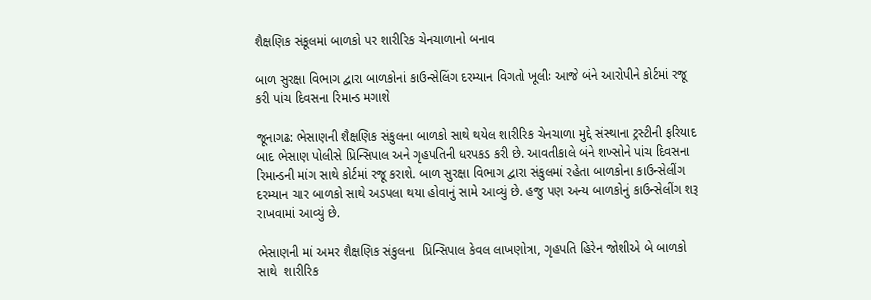શૈક્ષણિક સંકૂલમાં બાળકો પર શારીરિક ચેનચાળાનો બનાવ

બાળ સુરક્ષા વિભાગ દ્વારા બાળકોનાં કાઉન્સેલિંગ દરમ્યાન વિગતો ખૂલીઃ આજે બંને આરોપીને કોર્ટમાં રજૂ કરી પાંચ દિવસના રિમાન્ડ મગાશે

જૂનાગઢ: ભેસાણની શૈક્ષણિક સંકુલના બાળકો સાથે થયેલ શારીરિક ચેનચાળા મુદ્દે સંસ્થાના ટ્રસ્ટીની ફરિયાદ બાદ ભેસાણ પોલીસે પ્રિન્સિપાલ અને ગૃહપતિની ધરપકડ કરી છે. આવતીકાલે બંને શખ્સોને પાંચ દિવસના રિમાન્ડની માંગ સાથે કોર્ટમાં રજૂ કરાશે. બાળ સુરક્ષા વિભાગ દ્વારા સંકુલમાં રહેતા બાળકોના કાઉન્સેલીંગ દરમ્યાન ચાર બાળકો સાથે અડપલા થયા હોવાનું સામે આવ્યું છે. હજુ પણ અન્ય બાળકોનું કાઉન્સેલીંગ શરૂ રાખવામાં આવ્યું છે.

ભેસાણની માં અમર શૈક્ષણિક સંકુલના  પ્રિન્સિપાલ કેવલ લાખણોત્રા, ગૃહપતિ હિરેન જોશીએ બે બાળકો સાથે  શારીરિક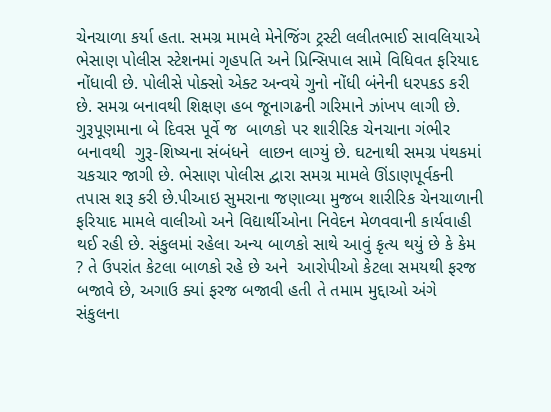ચેનચાળા કર્યા હતા. સમગ્ર મામલે મેનેજિંગ ટ્રસ્ટી લલીતભાઈ સાવલિયાએ ભેસાણ પોલીસ સ્ટેશનમાં ગૃહપતિ અને પ્રિન્સિપાલ સામે વિધિવત ફરિયાદ નોંધાવી છે. પોલીસે પોક્સો એક્ટ અન્વયે ગુનો નોંધી બંનેની ધરપકડ કરી છે. સમગ્ર બનાવથી શિક્ષણ હબ જૂનાગઢની ગરિમાને ઝાંખપ લાગી છે. ગુરૂપૂણમાના બે દિવસ પૂર્વે જ  બાળકો પર શારીરિક ચેનચાના ગંભીર બનાવથી  ગુરૂ-શિષ્યના સંબંધને  લાછન લાગ્યું છે. ઘટનાથી સમગ્ર પંથકમાં ચકચાર જાગી છે. ભેસાણ પોલીસ દ્વારા સમગ્ર મામલે ઊંડાણપૂર્વકની તપાસ શરૂ કરી છે.પીઆઇ સુમરાના જણાવ્યા મુજબ શારીરિક ચેનચાળાની ફરિયાદ મામલે વાલીઓ અને વિદ્યાર્થીઓના નિવેદન મેળવવાની કાર્યવાહી થઈ રહી છે. સંકુલમાં રહેલા અન્ય બાળકો સાથે આવું કૃત્ય થયું છે કે કેમ ? તે ઉપરાંત કેટલા બાળકો રહે છે અને  આરોપીઓ કેટલા સમયથી ફરજ બજાવે છે, અગાઉ ક્યાં ફરજ બજાવી હતી તે તમામ મુદ્દાઓ અંગે સંકુલના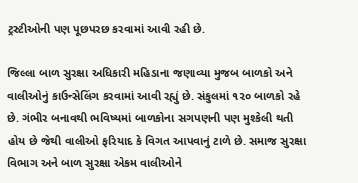ટ્રસ્ટીઓની પણ પૂછપરછ કરવામાં આવી રહી છે.

જિલ્લા બાળ સુરક્ષા અધિકારી મહિડાના જણાવ્યા મુજબ બાળકો અને વાલીઓનું કાઉન્સેલિંગ કરવામાં આવી રહ્યું છે. સંકુલમાં ૧૨૦ બાળકો રહે છે. ગંભીર બનાવથી ભવિષ્યમાં બાળકોના સગપણની પણ મુશ્કેલી થતી હોય છે જેથી વાલીઓ ફરિયાદ કે વિગત આપવાનું ટાળે છે. સમાજ સુરક્ષા વિભાગ અને બાળ સુરક્ષા એકમ વાલીઓને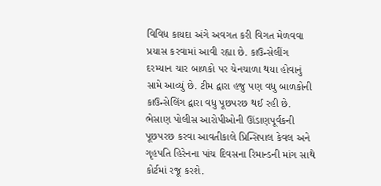વિવિધ કાયદા અંગે અવગત કરી વિગત મેળવવા પ્રયાસ કરવામાં આવી રહ્યા છે. કાઉન્સેલીંગ દરમ્યાન ચાર બાળકો પર ચેનચાળા થયા હોવાનું સામે આવ્યું છે. ટીમ દ્વારા હજુ પણ વધુ બાળકોની કાઉન્સેલિંગ દ્વારા વધુ પૂછપરછ થઈ રહી છે. ભેસાણ પોલીસ આરોપીઓની ઊંડાણપૂર્વકની પૂછપરછ કરવા આવતીકાલે પ્રિન્સિપાલ કેવલ અને ગૃહપતિ હિરેનના પાંચ દિવસના રિમાન્ડની માંગ સાથે કોર્ટમાં રજૂ કરશે.